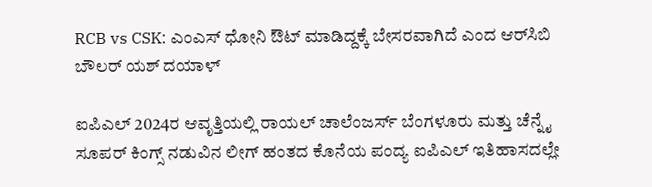RCB vs CSK: ಎಂಎಸ್ ಧೋನಿ ಔಟ್ ಮಾಡಿದ್ದಕ್ಕೆ ಬೇಸರವಾಗಿದೆ ಎಂದ ಆರ್‌ಸಿಬಿ ಬೌಲರ್ ಯಶ್‌ ದಯಾಳ್‌

ಐಪಿಎಲ್ 2024ರ ಆವೃತ್ತಿಯಲ್ಲಿ ರಾಯಲ್ ಚಾಲೆಂಜರ್ಸ್ ಬೆಂಗಳೂರು ಮತ್ತು ಚೆನ್ನೈ ಸೂಪರ್ ಕಿಂಗ್ಸ್ ನಡುವಿನ ಲೀಗ್ ಹಂತದ ಕೊನೆಯ ಪಂದ್ಯ ಐಪಿಎಲ್ ಇತಿಹಾಸದಲ್ಲೇ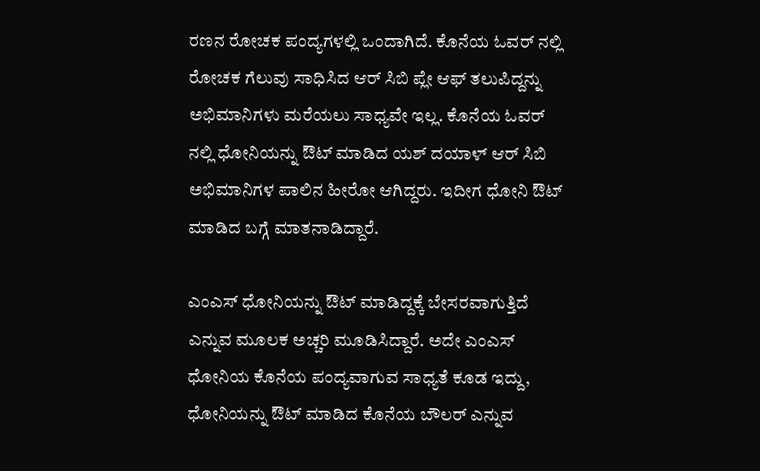ರಣನ ರೋಚಕ ಪಂದ್ಯಗಳಲ್ಲಿ ಒಂದಾಗಿದೆ. ಕೊನೆಯ ಓವರ್ ನಲ್ಲಿ ರೋಚಕ ಗೆಲುವು ಸಾಧಿಸಿದ ಆರ್ ಸಿಬಿ ಪ್ಲೇ ಆಫ್‌ ತಲುಪಿದ್ದನ್ನು ಅಭಿಮಾನಿಗಳು ಮರೆಯಲು ಸಾಧ್ಯವೇ ಇಲ್ಲ. ಕೊನೆಯ ಓವರ್ ನಲ್ಲಿ ಧೋನಿಯನ್ನು ಔಟ್ ಮಾಡಿದ ಯಶ್ ದಯಾಳ್ ಆರ್ ಸಿಬಿ ಅಭಿಮಾನಿಗಳ ಪಾಲಿನ ಹೀರೋ ಆಗಿದ್ದರು. ಇದೀಗ ಧೋನಿ ಔಟ್ ಮಾಡಿದ ಬಗ್ಗೆ ಮಾತನಾಡಿದ್ದಾರೆ.

ಎಂಎಸ್‌ ಧೋನಿಯನ್ನು ಔಟ್ ಮಾಡಿದ್ದಕ್ಕೆ ಬೇಸರವಾಗುತ್ತಿದೆ ಎನ್ನುವ ಮೂಲಕ ಅಚ್ಚರಿ ಮೂಡಿಸಿದ್ದಾರೆ. ಅದೇ ಎಂಎಸ್ ಧೋನಿಯ ಕೊನೆಯ ಪಂದ್ಯವಾಗುವ ಸಾಧ್ಯತೆ ಕೂಡ ಇದ್ದು, ಧೋನಿಯನ್ನು ಔಟ್ ಮಾಡಿದ ಕೊನೆಯ ಬೌಲರ್ ಎನ್ನುವ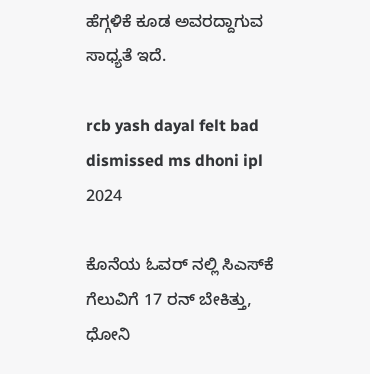ಹೆಗ್ಗಳಿಕೆ ಕೂಡ ಅವರದ್ದಾಗುವ ಸಾಧ್ಯತೆ ಇದೆ.

rcb yash dayal felt bad dismissed ms dhoni ipl 2024

ಕೊನೆಯ ಓವರ್ ನಲ್ಲಿ ಸಿಎಸ್‌ಕೆ ಗೆಲುವಿಗೆ 17 ರನ್ ಬೇಕಿತ್ತು, ಧೋನಿ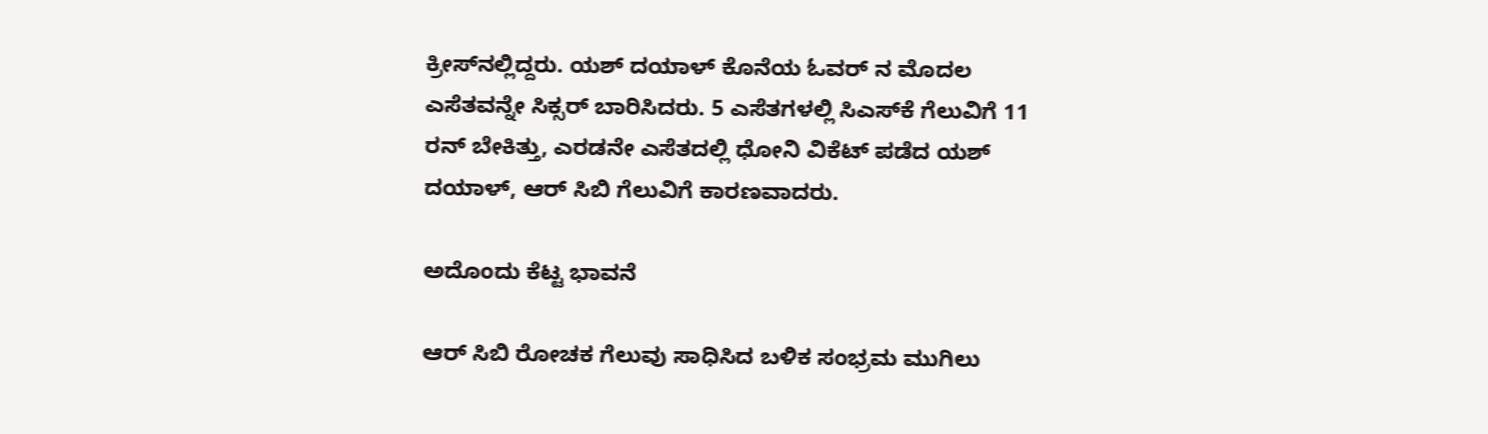ಕ್ರೀಸ್‌ನಲ್ಲಿದ್ದರು. ಯಶ್ ದಯಾಳ್ ಕೊನೆಯ ಓವರ್ ನ ಮೊದಲ ಎಸೆತವನ್ನೇ ಸಿಕ್ಸರ್ ಬಾರಿಸಿದರು. 5 ಎಸೆತಗಳಲ್ಲಿ ಸಿಎಸ್‌ಕೆ ಗೆಲುವಿಗೆ 11 ರನ್ ಬೇಕಿತ್ತು, ಎರಡನೇ ಎಸೆತದಲ್ಲಿ ಧೋನಿ ವಿಕೆಟ್ ಪಡೆದ ಯಶ್ ದಯಾಳ್, ಆರ್ ಸಿಬಿ ಗೆಲುವಿಗೆ ಕಾರಣವಾದರು.

ಅದೊಂದು ಕೆಟ್ಟ ಭಾವನೆ

ಆರ್ ಸಿಬಿ ರೋಚಕ ಗೆಲುವು ಸಾಧಿಸಿದ ಬಳಿಕ ಸಂಭ್ರಮ ಮುಗಿಲು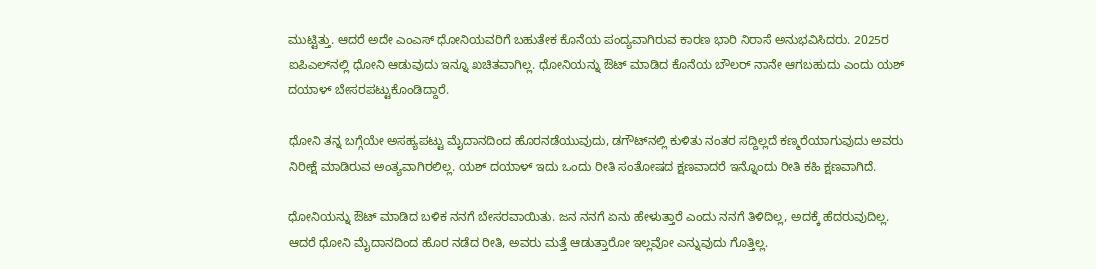ಮುಟ್ಟಿತ್ತು. ಆದರೆ ಅದೇ ಎಂಎಸ್ ಧೋನಿಯವರಿಗೆ ಬಹುತೇಕ ಕೊನೆಯ ಪಂದ್ಯವಾಗಿರುವ ಕಾರಣ ಭಾರಿ ನಿರಾಸೆ ಅನುಭವಿಸಿದರು. 2025ರ ಐಪಿಎಲ್‌ನಲ್ಲಿ ಧೋನಿ ಆಡುವುದು ಇನ್ನೂ ಖಚಿತವಾಗಿಲ್ಲ. ಧೋನಿಯನ್ನು ಔಟ್ ಮಾಡಿದ ಕೊನೆಯ ಬೌಲರ್ ನಾನೇ ಆಗಬಹುದು ಎಂದು ಯಶ್ ದಯಾಳ್ ಬೇಸರಪಟ್ಟುಕೊಂಡಿದ್ದಾರೆ.

ಧೋನಿ ತನ್ನ ಬಗ್ಗೆಯೇ ಅಸಹ್ಯಪಟ್ಟು ಮೈದಾನದಿಂದ ಹೊರನಡೆಯುವುದು, ಡಗೌಟ್‌ನಲ್ಲಿ ಕುಳಿತು ನಂತರ ಸದ್ದಿಲ್ಲದೆ ಕಣ್ಮರೆಯಾಗುವುದು ಅವರು ನಿರೀಕ್ಷೆ ಮಾಡಿರುವ ಅಂತ್ಯವಾಗಿರಲಿಲ್ಲ. ಯಶ್ ದಯಾಳ್‌ ಇದು ಒಂದು ರೀತಿ ಸಂತೋಷದ ಕ್ಷಣವಾದರೆ ಇನ್ನೊಂದು ರೀತಿ ಕಹಿ ಕ್ಷಣವಾಗಿದೆ.

ಧೋನಿಯನ್ನು ಔಟ್ ಮಾಡಿದ ಬಳಿಕ ನನಗೆ ಬೇಸರವಾಯಿತು. ಜನ ನನಗೆ ಏನು ಹೇಳುತ್ತಾರೆ ಎಂದು ನನಗೆ ತಿಳಿದಿಲ್ಲ, ಅದಕ್ಕೆ ಹೆದರುವುದಿಲ್ಲ. ಆದರೆ ಧೋನಿ ಮೈದಾನದಿಂದ ಹೊರ ನಡೆದ ರೀತಿ, ಅವರು ಮತ್ತೆ ಆಡುತ್ತಾರೋ ಇಲ್ಲವೋ ಎನ್ನುವುದು ಗೊತ್ತಿಲ್ಲ.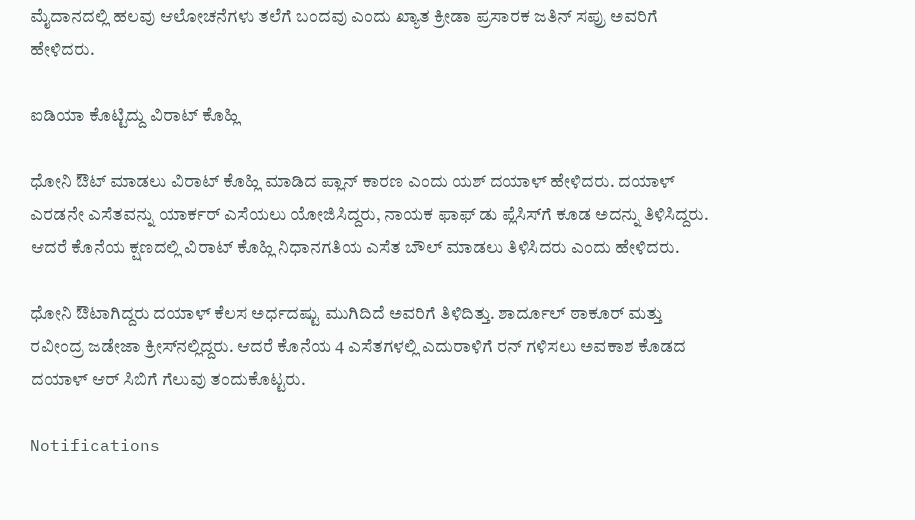ಮೈದಾನದಲ್ಲಿ ಹಲವು ಆಲೋಚನೆಗಳು ತಲೆಗೆ ಬಂದವು ಎಂದು ಖ್ಯಾತ ಕ್ರೀಡಾ ಪ್ರಸಾರಕ ಜತಿನ್ ಸಪ್ರು ಅವರಿಗೆ ಹೇಳಿದರು.

ಐಡಿಯಾ ಕೊಟ್ಟಿದ್ದು ವಿರಾಟ್ ಕೊಹ್ಲಿ

ಧೋನಿ ಔಟ್ ಮಾಡಲು ವಿರಾಟ್ ಕೊಹ್ಲಿ ಮಾಡಿದ ಪ್ಲಾನ್ ಕಾರಣ ಎಂದು ಯಶ್ ದಯಾಳ್ ಹೇಳಿದರು. ದಯಾಳ್ ಎರಡನೇ ಎಸೆತವನ್ನು ಯಾರ್ಕರ್ ಎಸೆಯಲು ಯೋಜಿಸಿದ್ದರು, ನಾಯಕ ಫಾಫ್ ಡು ಪ್ಲೆಸಿಸ್‌ಗೆ ಕೂಡ ಅದನ್ನು ತಿಳಿಸಿದ್ದರು. ಆದರೆ ಕೊನೆಯ ಕ್ಷಣದಲ್ಲಿ ವಿರಾಟ್ ಕೊಹ್ಲಿ ನಿಧಾನಗತಿಯ ಎಸೆತ ಬೌಲ್ ಮಾಡಲು ತಿಳಿಸಿದರು ಎಂದು ಹೇಳಿದರು.

ಧೋನಿ ಔಟಾಗಿದ್ದರು ದಯಾಳ್ ಕೆಲಸ ಅರ್ಧದಷ್ಟು ಮುಗಿದಿದೆ ಅವರಿಗೆ ತಿಳಿದಿತ್ತು. ಶಾರ್ದೂಲ್ ಠಾಕೂರ್ ಮತ್ತು ರವೀಂದ್ರ ಜಡೇಜಾ ಕ್ರೀಸ್‌ನಲ್ಲಿದ್ದರು. ಆದರೆ ಕೊನೆಯ 4 ಎಸೆತಗಳಲ್ಲಿ ಎದುರಾಳಿಗೆ ರನ್ ಗಳಿಸಲು ಅವಕಾಶ ಕೊಡದ ದಯಾಳ್ ಆರ್ ಸಿಬಿಗೆ ಗೆಲುವು ತಂದುಕೊಟ್ಟರು.

Notifications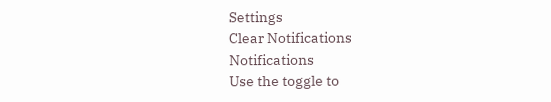Settings
Clear Notifications
Notifications
Use the toggle to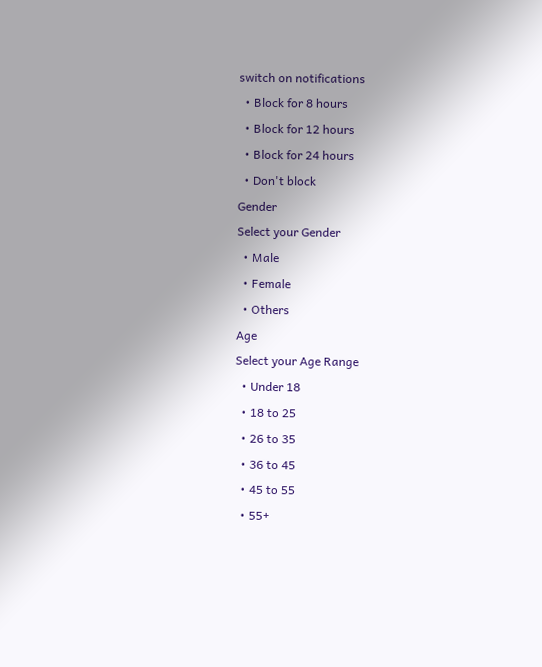switch on notifications
  • Block for 8 hours
  • Block for 12 hours
  • Block for 24 hours
  • Don't block
Gender
Select your Gender
  • Male
  • Female
  • Others
Age
Select your Age Range
  • Under 18
  • 18 to 25
  • 26 to 35
  • 36 to 45
  • 45 to 55
  • 55+